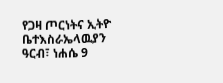የጋዛ ጦርነትና ኢትዮ ቤተእስራኤላዉያን
ዓርብ፣ ነሐሴ 9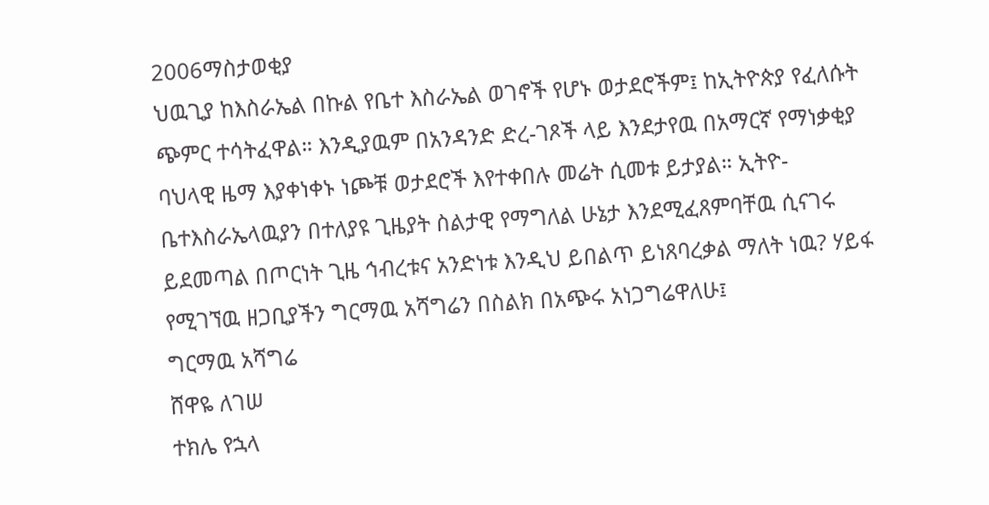2006ማስታወቂያ
ህዉጊያ ከእስራኤል በኩል የቤተ እስራኤል ወገኖች የሆኑ ወታደሮችም፤ ከኢትዮጵያ የፈለሱት ጭምር ተሳትፈዋል። እንዲያዉም በአንዳንድ ድረ-ገጾች ላይ እንደታየዉ በአማርኛ የማነቃቂያ ባህላዊ ዜማ እያቀነቀኑ ነጮቹ ወታደሮች እየተቀበሉ መሬት ሲመቱ ይታያል። ኢትዮ-ቤተእስራኤላዉያን በተለያዩ ጊዜያት ስልታዊ የማግለል ሁኔታ እንደሚፈጸምባቸዉ ሲናገሩ ይደመጣል በጦርነት ጊዜ ኅብረቱና አንድነቱ እንዲህ ይበልጥ ይነጸባረቃል ማለት ነዉ? ሃይፋ የሚገኘዉ ዘጋቢያችን ግርማዉ አሻግሬን በስልክ በአጭሩ አነጋግሬዋለሁ፤
ግርማዉ አሻግሬ
ሸዋዬ ለገሠ
ተክሌ የኋላ